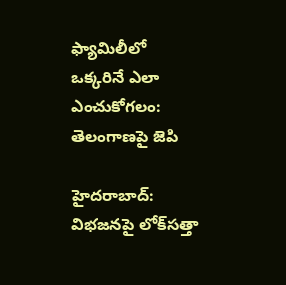ఫ్యామిలీలో ఒక్కరినే ఎలా ఎంచుకోగలం: తెలంగాణపై జెపి

హైదరాబాద్: విభజనపై లోక్‌సత్తా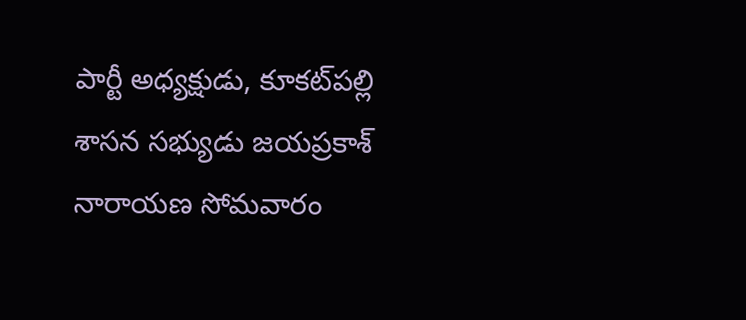పార్టీ అధ్యక్షుడు, కూకట్‌పల్లి శాసన సభ్యుడు జయప్రకాశ్ నారాయణ సోమవారం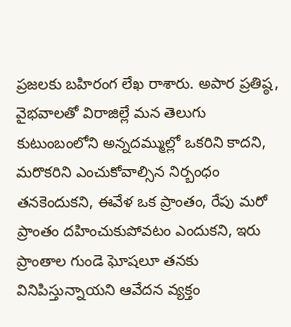ప్రజలకు బహిరంగ లేఖ రాశారు. అపార ప్రతిష్ఠ, వైభవాలతో విరాజిల్లే మన తెలుగు కుటుంబంలోని అన్నదమ్ముల్లో ఒకరిని కాదని, మరొకరిని ఎంచుకోవాల్సిన నిర్బంధం తనకెందుకని, ఈవేళ ఒక ప్రాంతం, రేపు మరో ప్రాంతం దహించుకుపోవటం ఎందుకని, ఇరు ప్రాంతాల గుండె ఘోషలూ తనకు వినిపిస్తున్నాయని ఆవేదన వ్యక్తం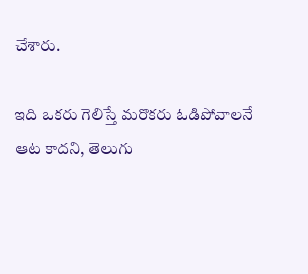చేశారు.

ఇది ఒకరు గెలిస్తే మరొకరు ఓడిపోవాలనే ఆట కాదని, తెలుగు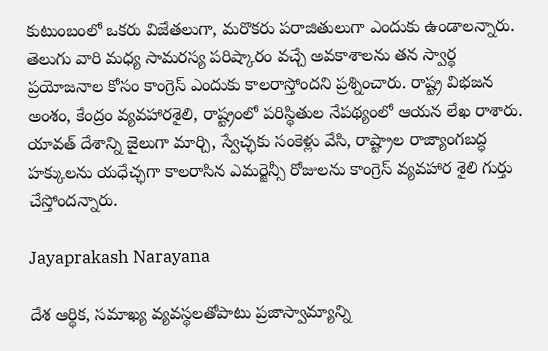కుటుంబంలో ఒకరు విజేతలుగా, మరొకరు పరాజితులుగా ఎందుకు ఉండాలన్నారు. తెలుగు వారి మధ్య సామరస్య పరిష్కారం వచ్చే అవకాశాలను తన స్వార్థ ప్రయోజనాల కోసం కాంగ్రెస్ ఎందుకు కాలరాస్తోందని ప్రశ్నించారు. రాష్ట్ర విభజన అంశం, కేంద్రం వ్యవహారశైలి, రాష్ట్రంలో పరిస్థితుల నేపథ్యంలో ఆయన లేఖ రాశారు. యావత్ దేశాన్ని జైలుగా మార్చి, స్వేచ్ఛకు సంకెళ్లు వేసి, రాష్ట్రాల రాజ్యాంగబద్ధ హక్కులను యధేచ్ఛగా కాలరాసిన ఎమర్జెన్సీ రోజులను కాంగ్రెస్ వ్యవహార శైలి గుర్తు చేస్తోందన్నారు.

Jayaprakash Narayana

దేశ ఆర్థిక, సమాఖ్య వ్యవస్థలతోపాటు ప్రజాస్వామ్యాన్ని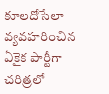కూలదోసేలా వ్యవహరించిన ఏకైక పార్టీగా చరిత్రలో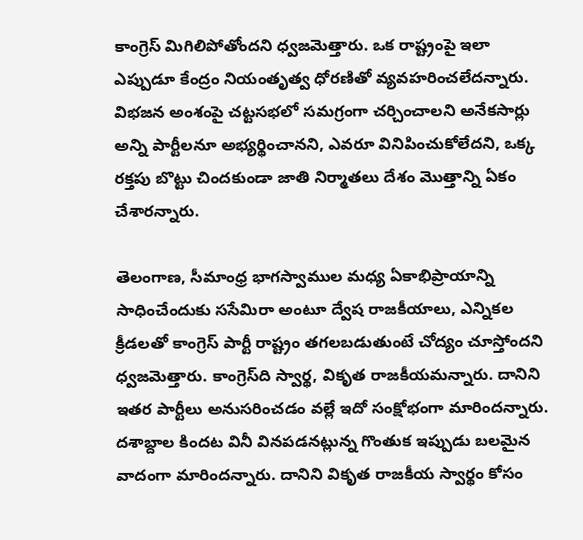కాంగ్రెస్ మిగిలిపోతోందని ధ్వజమెత్తారు. ఒక రాష్ట్రంపై ఇలా ఎప్పుడూ కేంద్రం నియంతృత్వ ధోరణితో వ్యవహరించలేదన్నారు. విభజన అంశంపై చట్టసభలో సమగ్రంగా చర్చించాలని అనేకసార్లు అన్ని పార్టీలనూ అభ్యర్థించానని, ఎవరూ వినిపించుకోలేదని, ఒక్క రక్తపు బొట్టు చిందకుండా జాతి నిర్మాతలు దేశం మొత్తాన్ని ఏకం చేశారన్నారు.

తెలంగాణ, సీమాంధ్ర భాగస్వాముల మధ్య ఏకాభిప్రాయాన్ని సాధించేందుకు ససేమిరా అంటూ ద్వేష రాజకీయాలు, ఎన్నికల క్రీడలతో కాంగ్రెస్ పార్టీ రాష్ట్రం తగలబడుతుంటే చోద్యం చూస్తోందని ధ్వజమెత్తారు. కాంగ్రెస్‌ది స్వార్థ, వికృత రాజకీయమన్నారు. దానిని ఇతర పార్టీలు అనుసరించడం వల్లే ఇదో సంక్షోభంగా మారిందన్నారు. దశాబ్దాల కిందట వినీ వినపడనట్లున్న గొంతుక ఇప్పుడు బలమైన వాదంగా మారిందన్నారు. దానిని వికృత రాజకీయ స్వార్థం కోసం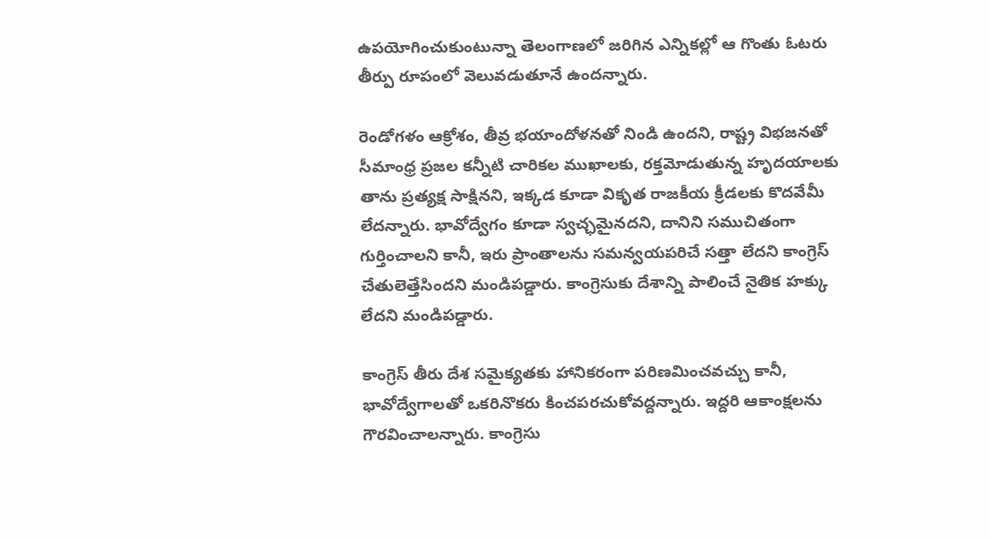ఉపయోగించుకుంటున్నా తెలంగాణలో జరిగిన ఎన్నికల్లో ఆ గొంతు ఓటరు తీర్పు రూపంలో వెలువడుతూనే ఉందన్నారు.

రెండోగళం ఆక్రోశం, తీవ్ర భయాందోళనతో నిండి ఉందని, రాష్ట్ర విభజనతో సీమాంధ్ర ప్రజల కన్నీటి చారికల ముఖాలకు, రక్తమోడుతున్న హృదయాలకు తాను ప్రత్యక్ష సాక్షినని, ఇక్కడ కూడా వికృత రాజకీయ క్రీడలకు కొదవేమీ లేదన్నారు. భావోద్వేగం కూడా స్వచ్ఛమైనదని, దానిని సముచితంగా గుర్తించాలని కానీ, ఇరు ప్రాంతాలను సమన్వయపరిచే సత్తా లేదని కాంగ్రెస్ చేతులెత్తేసిందని మండిపడ్డారు. కాంగ్రెసుకు దేశాన్ని పాలించే నైతిక హక్కు లేదని మండిపడ్డారు.

కాంగ్రెస్ తీరు దేశ సమైక్యతకు హానికరంగా పరిణమించవచ్చు కానీ, భావోద్వేగాలతో ఒకరినొకరు కించపరచుకోవద్దన్నారు. ఇద్దరి ఆకాంక్షలను గౌరవించాలన్నారు. కాంగ్రెసు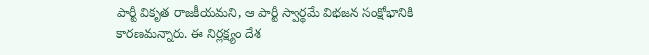పార్టీ వికృత రాజకీయమని, ఆ పార్టీ స్వార్థమే విభజన సంక్షోభానికి కారణమన్నారు. ఈ నిర్లక్ష్యం దేశ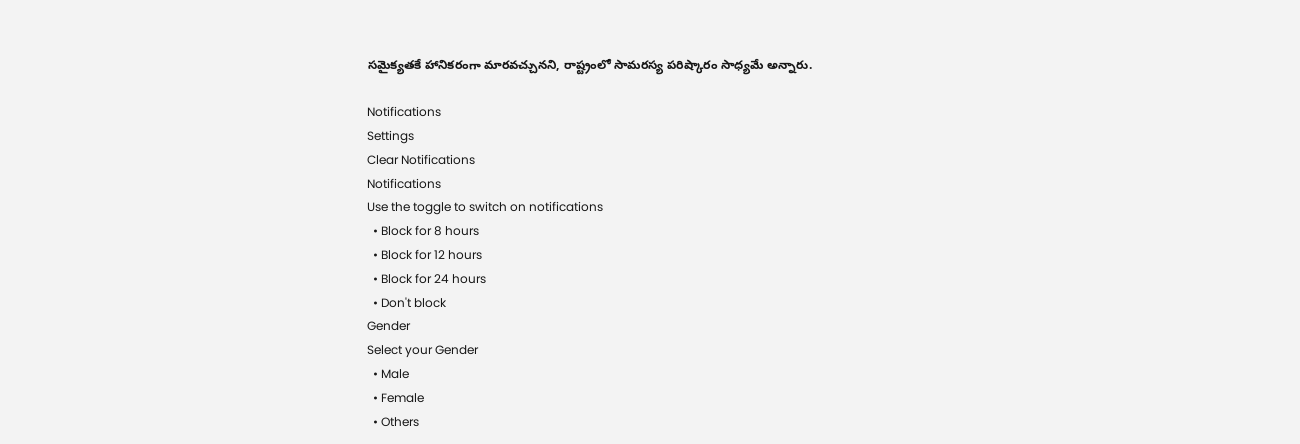సమైక్యతకే హానికరంగా మారవచ్చునని, రాష్ట్రంలో సామరస్య పరిష్కారం సాధ్యమే అన్నారు.

Notifications
Settings
Clear Notifications
Notifications
Use the toggle to switch on notifications
  • Block for 8 hours
  • Block for 12 hours
  • Block for 24 hours
  • Don't block
Gender
Select your Gender
  • Male
  • Female
  • Others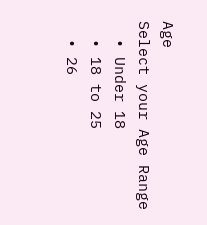Age
Select your Age Range
  • Under 18
  • 18 to 25
  • 26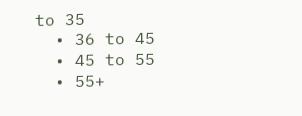to 35
  • 36 to 45
  • 45 to 55
  • 55+